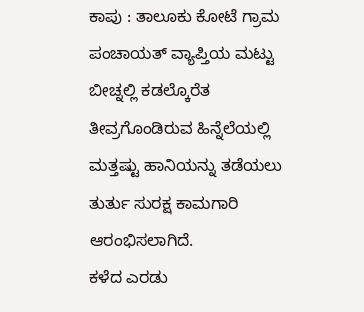ಕಾಪು : ತಾಲೂಕು ಕೋಟೆ ಗ್ರಾಮ ಪಂಚಾಯತ್ ವ್ಯಾಪ್ತಿಯ ಮಟ್ಟು ಬೀಚ್ನಲ್ಲಿ ಕಡಲ್ಕೊರೆತ ತೀವ್ರಗೊಂಡಿರುವ ಹಿನ್ನೆಲೆಯಲ್ಲಿ ಮತ್ತಷ್ಟು ಹಾನಿಯನ್ನು ತಡೆಯಲು ತುರ್ತು ಸುರಕ್ಷ ಕಾಮಗಾರಿ ಆರಂಭಿಸಲಾಗಿದೆ.
ಕಳೆದ ಎರಡು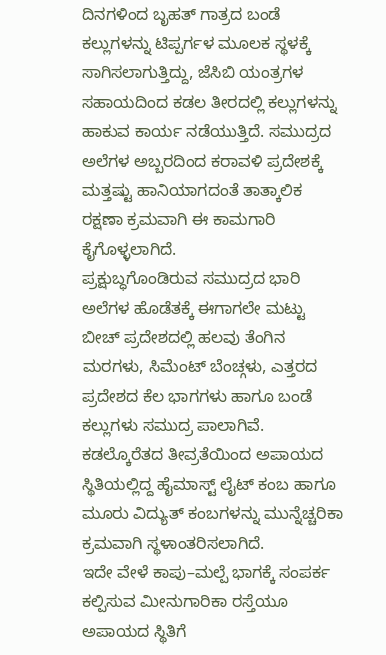ದಿನಗಳಿಂದ ಬೃಹತ್ ಗಾತ್ರದ ಬಂಡೆ ಕಲ್ಲುಗಳನ್ನು ಟಿಪ್ಪರ್ಗಳ ಮೂಲಕ ಸ್ಥಳಕ್ಕೆ ಸಾಗಿಸಲಾಗುತ್ತಿದ್ದು, ಜೆಸಿಬಿ ಯಂತ್ರಗಳ ಸಹಾಯದಿಂದ ಕಡಲ ತೀರದಲ್ಲಿ ಕಲ್ಲುಗಳನ್ನು ಹಾಕುವ ಕಾರ್ಯ ನಡೆಯುತ್ತಿದೆ. ಸಮುದ್ರದ ಅಲೆಗಳ ಅಬ್ಬರದಿಂದ ಕರಾವಳಿ ಪ್ರದೇಶಕ್ಕೆ ಮತ್ತಷ್ಟು ಹಾನಿಯಾಗದಂತೆ ತಾತ್ಕಾಲಿಕ ರಕ್ಷಣಾ ಕ್ರಮವಾಗಿ ಈ ಕಾಮಗಾರಿ ಕೈಗೊಳ್ಳಲಾಗಿದೆ.
ಪ್ರಕ್ಷುಬ್ಧಗೊಂಡಿರುವ ಸಮುದ್ರದ ಭಾರಿ ಅಲೆಗಳ ಹೊಡೆತಕ್ಕೆ ಈಗಾಗಲೇ ಮಟ್ಟು ಬೀಚ್ ಪ್ರದೇಶದಲ್ಲಿ ಹಲವು ತೆಂಗಿನ ಮರಗಳು, ಸಿಮೆಂಟ್ ಬೆಂಚ್ಗಳು, ಎತ್ತರದ ಪ್ರದೇಶದ ಕೆಲ ಭಾಗಗಳು ಹಾಗೂ ಬಂಡೆ ಕಲ್ಲುಗಳು ಸಮುದ್ರ ಪಾಲಾಗಿವೆ. ಕಡಲ್ಕೊರೆತದ ತೀವ್ರತೆಯಿಂದ ಅಪಾಯದ ಸ್ಥಿತಿಯಲ್ಲಿದ್ದ ಹೈಮಾಸ್ಟ್ ಲೈಟ್ ಕಂಬ ಹಾಗೂ ಮೂರು ವಿದ್ಯುತ್ ಕಂಬಗಳನ್ನು ಮುನ್ನೆಚ್ಚರಿಕಾ ಕ್ರಮವಾಗಿ ಸ್ಥಳಾಂತರಿಸಲಾಗಿದೆ.
ಇದೇ ವೇಳೆ ಕಾಪು–ಮಲ್ಪೆ ಭಾಗಕ್ಕೆ ಸಂಪರ್ಕ ಕಲ್ಪಿಸುವ ಮೀನುಗಾರಿಕಾ ರಸ್ತೆಯೂ ಅಪಾಯದ ಸ್ಥಿತಿಗೆ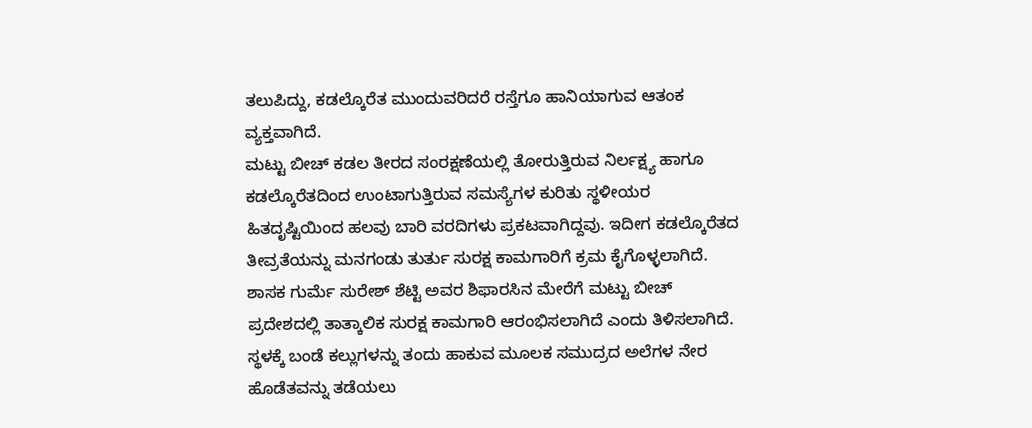ತಲುಪಿದ್ದು, ಕಡಲ್ಕೊರೆತ ಮುಂದುವರಿದರೆ ರಸ್ತೆಗೂ ಹಾನಿಯಾಗುವ ಆತಂಕ ವ್ಯಕ್ತವಾಗಿದೆ.
ಮಟ್ಟು ಬೀಚ್ ಕಡಲ ತೀರದ ಸಂರಕ್ಷಣೆಯಲ್ಲಿ ತೋರುತ್ತಿರುವ ನಿರ್ಲಕ್ಷ್ಯ ಹಾಗೂ ಕಡಲ್ಕೊರೆತದಿಂದ ಉಂಟಾಗುತ್ತಿರುವ ಸಮಸ್ಯೆಗಳ ಕುರಿತು ಸ್ಥಳೀಯರ ಹಿತದೃಷ್ಟಿಯಿಂದ ಹಲವು ಬಾರಿ ವರದಿಗಳು ಪ್ರಕಟವಾಗಿದ್ದವು. ಇದೀಗ ಕಡಲ್ಕೊರೆತದ ತೀವ್ರತೆಯನ್ನು ಮನಗಂಡು ತುರ್ತು ಸುರಕ್ಷ ಕಾಮಗಾರಿಗೆ ಕ್ರಮ ಕೈಗೊಳ್ಳಲಾಗಿದೆ.
ಶಾಸಕ ಗುರ್ಮೆ ಸುರೇಶ್ ಶೆಟ್ಟಿ ಅವರ ಶಿಫಾರಸಿನ ಮೇರೆಗೆ ಮಟ್ಟು ಬೀಚ್ ಪ್ರದೇಶದಲ್ಲಿ ತಾತ್ಕಾಲಿಕ ಸುರಕ್ಷ ಕಾಮಗಾರಿ ಆರಂಭಿಸಲಾಗಿದೆ ಎಂದು ತಿಳಿಸಲಾಗಿದೆ. ಸ್ಥಳಕ್ಕೆ ಬಂಡೆ ಕಲ್ಲುಗಳನ್ನು ತಂದು ಹಾಕುವ ಮೂಲಕ ಸಮುದ್ರದ ಅಲೆಗಳ ನೇರ ಹೊಡೆತವನ್ನು ತಡೆಯಲು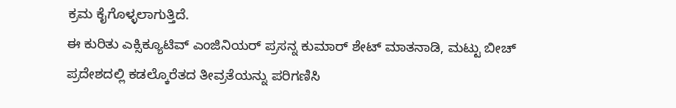ಕ್ರಮ ಕೈಗೊಳ್ಳಲಾಗುತ್ತಿದೆ.
ಈ ಕುರಿತು ಎಕ್ಸಿಕ್ಯೂಟಿವ್ ಎಂಜಿನಿಯರ್ ಪ್ರಸನ್ನ ಕುಮಾರ್ ಶೇಟ್ ಮಾತನಾಡಿ, ಮಟ್ಟು ಬೀಚ್ ಪ್ರದೇಶದಲ್ಲಿ ಕಡಲ್ಕೊರೆತದ ತೀವ್ರತೆಯನ್ನು ಪರಿಗಣಿಸಿ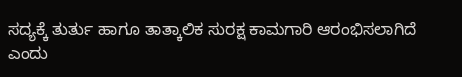ಸದ್ಯಕ್ಕೆ ತುರ್ತು ಹಾಗೂ ತಾತ್ಕಾಲಿಕ ಸುರಕ್ಷ ಕಾಮಗಾರಿ ಆರಂಭಿಸಲಾಗಿದೆ ಎಂದು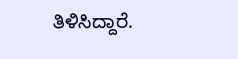ತಿಳಿಸಿದ್ದಾರೆ.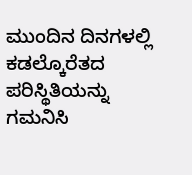ಮುಂದಿನ ದಿನಗಳಲ್ಲಿ ಕಡಲ್ಕೊರೆತದ ಪರಿಸ್ಥಿತಿಯನ್ನು ಗಮನಿಸಿ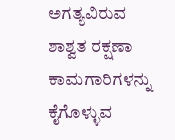ಅಗತ್ಯವಿರುವ ಶಾಶ್ವತ ರಕ್ಷಣಾ ಕಾಮಗಾರಿಗಳನ್ನು ಕೈಗೊಳ್ಳುವ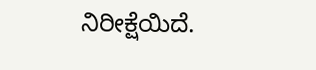ನಿರೀಕ್ಷೆಯಿದೆ.